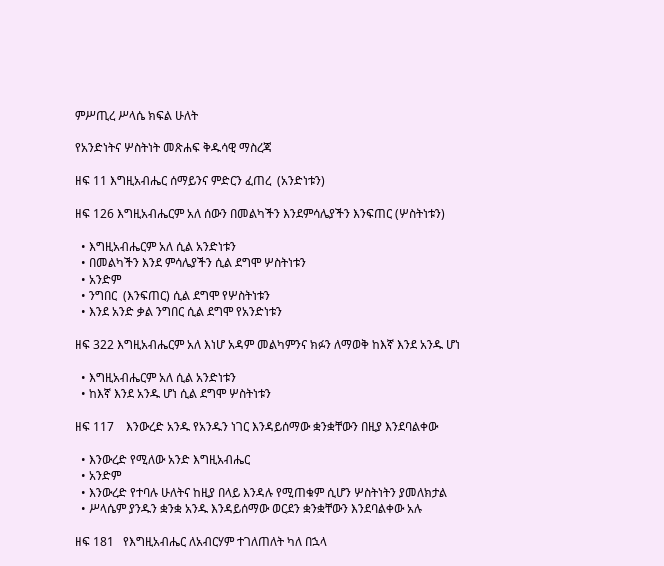ምሥጢረ ሥላሴ ክፍል ሁለት

የአንድነትና ሦስትነት መጽሐፍ ቅዱሳዊ ማስረጃ

ዘፍ 11 እግዚአብሔር ሰማይንና ምድርን ፈጠረ  (አንድነቱን)

ዘፍ 126 እግዚአብሔርም አለ ሰውን በመልካችን እንደምሳሌያችን እንፍጠር (ሦስትነቱን)

  • እግዚአብሔርም አለ ሲል አንድነቱን
  • በመልካችን እንደ ምሳሌያችን ሲል ደግሞ ሦስትነቱን
  • አንድም
  • ንግበር  (እንፍጠር) ሲል ደግሞ የሦስትነቱን
  • እንደ አንድ ቃል ንግበር ሲል ደግሞ የአንድነቱን

ዘፍ 322 እግዚአብሔርም አለ እነሆ አዳም መልካምንና ክፉን ለማወቅ ከእኛ እንደ አንዱ ሆነ

  • እግዚአብሔርም አለ ሲል አንድነቱን
  • ከእኛ እንደ አንዱ ሆነ ሲል ደግሞ ሦስትነቱን

ዘፍ 117    እንውረድ አንዱ የአንዱን ነገር እንዳይሰማው ቋንቋቸውን በዚያ እንደባልቀው

  • እንውረድ የሚለው አንድ እግዚአብሔር
  • አንድም
  • እንውረድ የተባሉ ሁለትና ከዚያ በላይ እንዳሉ የሚጠቁም ሲሆን ሦስትነትን ያመለክታል
  • ሥላሴም ያንዱን ቋንቋ አንዱ እንዳይሰማው ወርደን ቋንቋቸውን እንደባልቀው አሉ

ዘፍ 181   የእግዚአብሔር ለአብርሃም ተገለጠለት ካለ በኋላ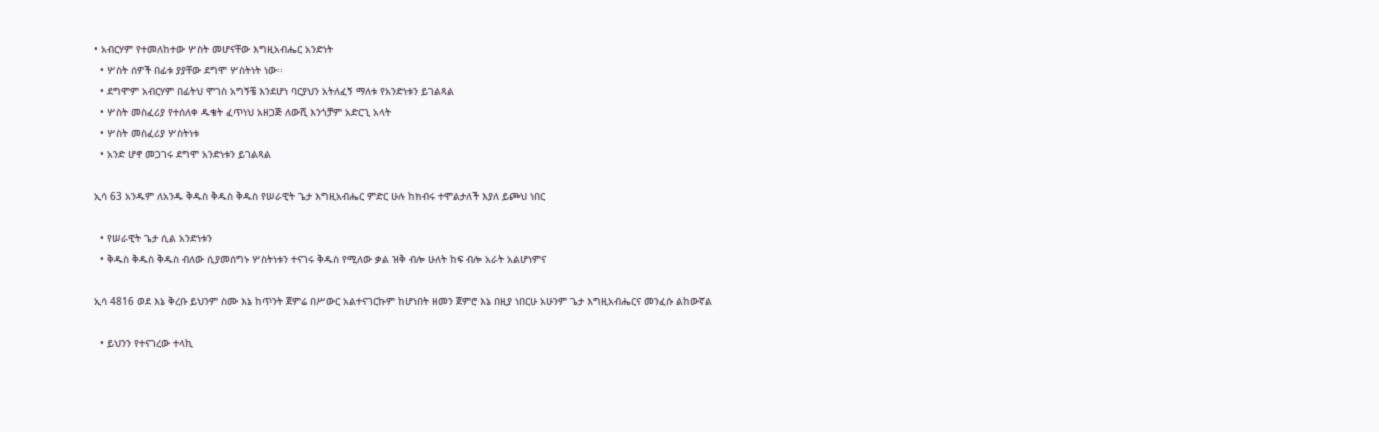• አብርሃም የተመለከተው ሦስት መሆናቸው እግዚአብሔር አንድነት
  • ሦስት ሰዎች በፊቱ ያያቸው ደግሞ ሦስትነት ነው፡፡
  • ደግሞም አብርሃም በፊትህ ሞገስ አግኝቼ እንደሆነ ባርያህን አትለፈኝ ማለቱ የአንድነቱን ይገልጻል
  • ሦስት መስፈሪያ የተሰለቀ ዱቄት ፈጥነህ አዘጋጅ ለውሺ እንጎቻም አድርጊ አላት
  • ሦስት መስፈሪያ ሦስትነቱ
  • አንድ ሆኖ መጋገሩ ደግሞ አንድነቱን ይገልጻል

ኢሳ 63 አንዱም ለአንዱ ቅዱስ ቅዱስ ቅዱስ የሠራዊት ጌታ እግዚአብሔር ምድር ሁሉ ከክብሩ ተሞልታለች እያለ ይጮህ ነበር

  • የሠራዊት ጌታ ሲል አንድነቱን
  • ቅዱስ ቅዱስ ቅዱስ ብለው ሲያመሰግኑ ሦስትነቱን ተናገሩ ቅዱስ የሚለው ቃል ዝቅ ብሎ ሁለት ከፍ ብሎ አራት አልሆነምና

ኢሳ 4816 ወደ እኔ ቅረቡ ይህንም ስሙ እኔ ከጥንት ጀምሬ በሥውር አልተናገርኩም ከሆነበት ዘመን ጀምሮ እኔ በዚያ ነበርሁ አሁንም ጌታ እግዚአብሔርና መንፈሱ ልከውኛል

  • ይህንን የተናገረው ተላኪ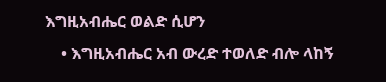እግዚአብሔር ወልድ ሲሆን
    • እግዚአብሔር አብ ውረድ ተወለድ ብሎ ላከኝ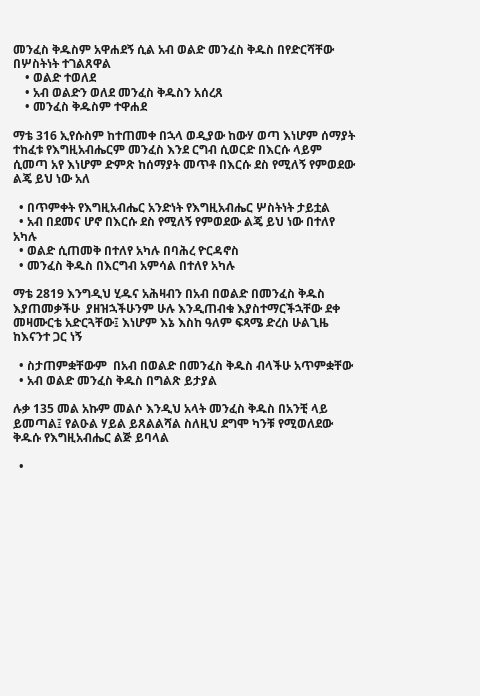መንፈስ ቅዱስም አዋሐደኝ ሲል አብ ወልድ መንፈስ ቅዱስ በየድርሻቸው በሦስትነት ተገልጸዋል
    • ወልድ ተወለደ
    • አብ ወልድን ወለደ መንፈስ ቅዱስን አሰረጸ
    • መንፈስ ቅዱስም ተዋሐደ

ማቴ 316 ኢየሱስም ከተጠመቀ በኋላ ወዲያው ከውሃ ወጣ እነሆም ሰማያት ተከፈቱ የእግዚአብሔርም መንፈስ እንደ ርግብ ሲወርድ በእርሱ ላይም ሲመጣ አየ እነሆም ድምጽ ከሰማያት መጥቶ በእርሱ ደስ የሚለኝ የምወደው ልጄ ይህ ነው አለ

  • በጥምቀት የእግዚአብሔር አንድነት የእግዚአብሔር ሦስትነት ታይቷል
  • አብ በደመና ሆኖ በእርሱ ደስ የሚለኝ የምወደው ልጄ ይህ ነው በተለየ አካሉ
  • ወልድ ሲጠመቅ በተለየ አካሉ በባሕረ ዮርዳኖስ
  • መንፈስ ቅዱስ በእርግብ አምሳል በተለየ አካሉ

ማቴ 2819 እንግዲህ ሂዱና አሕዛብን በአብ በወልድ በመንፈስ ቅዱስ እያጠመቃችሁ  ያዘዝኋችሁንም ሁሉ እንዲጠብቁ እያስተማርችኋቸው ደቀ መዛሙርቴ አድርጓቸው፤ እነሆም እኔ እስከ ዓለም ፍጻሜ ድረስ ሁልጊዜ ከእናንተ ጋር ነኝ

  • ስታጠምቋቸውም  በአብ በወልድ በመንፈስ ቅዱስ ብላችሁ አጥምቋቸው
  • አብ ወልድ መንፈስ ቅዱስ በግልጽ ይታያል

ሉቃ 135 መል አኩም መልሶ እንዲህ አላት መንፈስ ቅዱስ በአንቺ ላይ ይመጣል፤ የልዑል ሃይል ይጸልልሻል ስለዚህ ደግሞ ካንቹ የሚወለደው ቅዱሱ የእግዚአብሔር ልጅ ይባላል

  •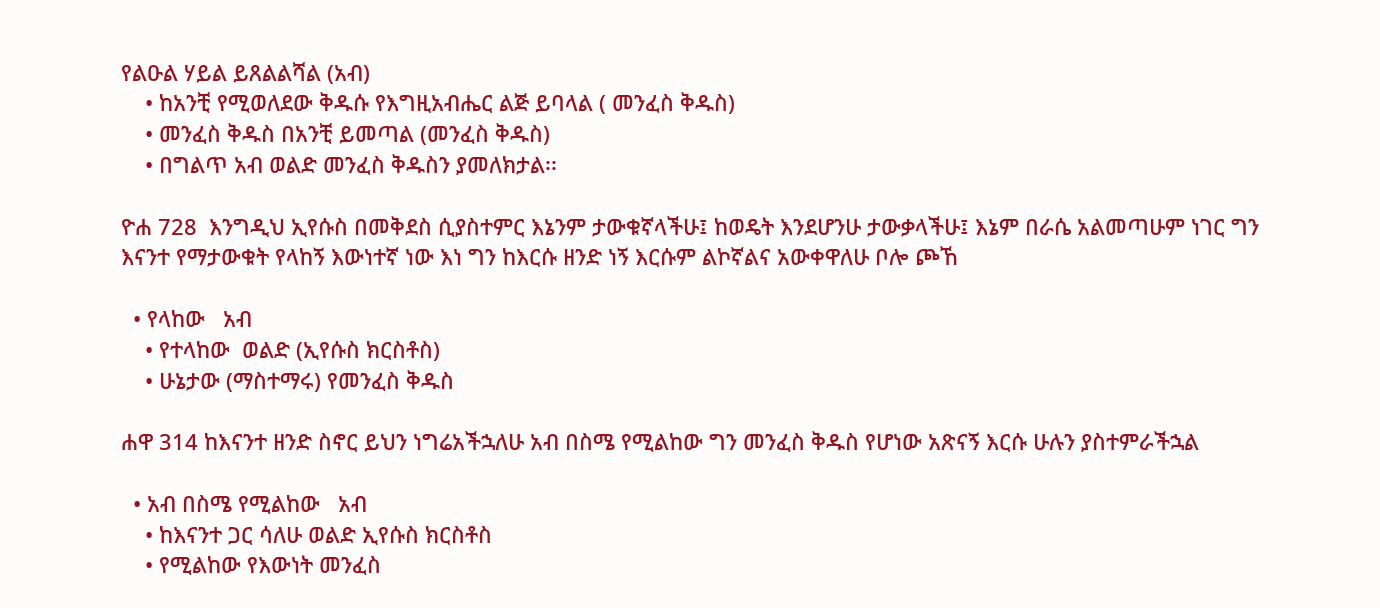የልዑል ሃይል ይጸልልሻል (አብ)
    • ከአንቺ የሚወለደው ቅዱሱ የእግዚአብሔር ልጅ ይባላል ( መንፈስ ቅዱስ)
    • መንፈስ ቅዱስ በአንቺ ይመጣል (መንፈስ ቅዱስ)
    • በግልጥ አብ ወልድ መንፈስ ቅዱስን ያመለክታል፡፡

ዮሐ 728  እንግዲህ ኢየሱስ በመቅደስ ሲያስተምር እኔንም ታውቁኛላችሁ፤ ከወዴት እንደሆንሁ ታውቃላችሁ፤ እኔም በራሴ አልመጣሁም ነገር ግን እናንተ የማታውቁት የላከኝ እውነተኛ ነው እነ ግን ከእርሱ ዘንድ ነኝ እርሱም ልኮኛልና አውቀዋለሁ ቦሎ ጮኸ

  • የላከው   አብ
    • የተላከው  ወልድ (ኢየሱስ ክርስቶስ)
    • ሁኔታው (ማስተማሩ) የመንፈስ ቅዱስ

ሐዋ 314 ከእናንተ ዘንድ ስኖር ይህን ነግሬአችኋለሁ አብ በስሜ የሚልከው ግን መንፈስ ቅዱስ የሆነው አጽናኝ እርሱ ሁሉን ያስተምራችኋል

  • አብ በስሜ የሚልከው   አብ
    • ከእናንተ ጋር ሳለሁ ወልድ ኢየሱስ ክርስቶስ
    • የሚልከው የእውነት መንፈስ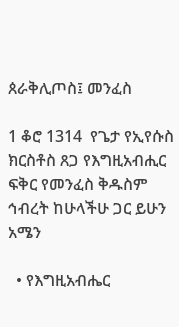ጰራቅሊጦስ፤ መንፈስ

1 ቆሮ 1314  የጌታ የኢየሱስ ክርስቶስ ጸጋ የእግዚአብሒር ፍቅር የመንፈስ ቅዱስም ኅብረት ከሁላችሁ ጋር ይሁን አሜን

  • የእግዚአብሔር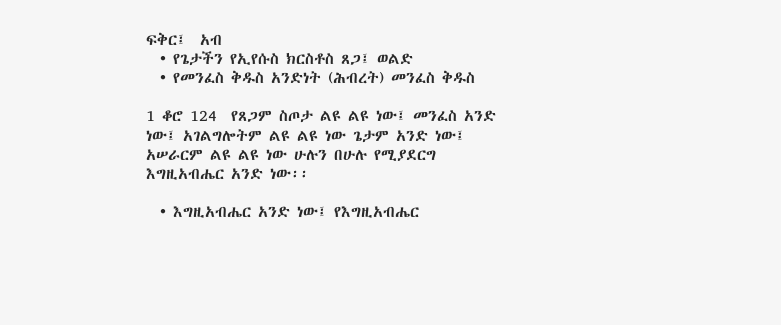ፍቅር፤  አብ
  • የጌታችን የኢየሱስ ክርስቶስ ጸጋ፤ ወልድ
  • የመንፈስ ቅዱስ አንድነት (ሕብረት) መንፈስ ቅዱስ

1 ቆሮ 124  የጸጋም ስጦታ ልዩ ልዩ ነው፤ መንፈስ አንድ ነው፤ አገልግሎትም ልዩ ልዩ ነው ጌታም አንድ ነው፤ አሠራርም ልዩ ልዩ ነው ሁሉን በሁሉ የሚያደርግ እግዚአብሔር አንድ ነው፡፡

  • እግዚአብሔር አንድ ነው፤ የእግዚአብሔር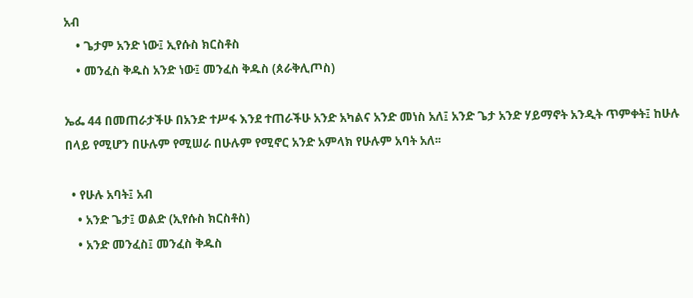አብ
    • ጌታም አንድ ነው፤ ኢየሱስ ክርስቶስ
    • መንፈስ ቅዱስ አንድ ነው፤ መንፈስ ቅዱስ (ጰራቅሊጦስ)

ኤፌ 44 በመጠራታችሁ በአንድ ተሥፋ እንደ ተጠራችሁ አንድ አካልና አንድ መነስ አለ፤ አንድ ጌታ አንድ ሃይማኖት አንዲት ጥምቀት፤ ከሁሉ በላይ የሚሆን በሁሉም የሚሠራ በሁሉም የሚኖር አንድ አምላክ የሁሉም አባት አለ፡፡

  • የሁሉ አባት፤ አብ
    • አንድ ጌታ፤ ወልድ (ኢየሱስ ክርስቶስ)
    • አንድ መንፈስ፤ መንፈስ ቅዱስ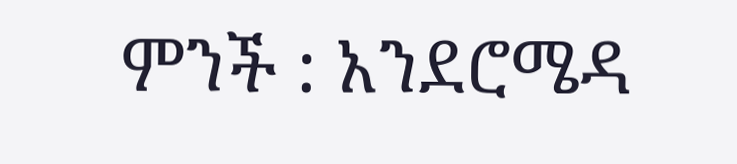ምንች : አንደሮሜዳ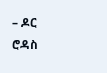– ዶር  ሮዳስ